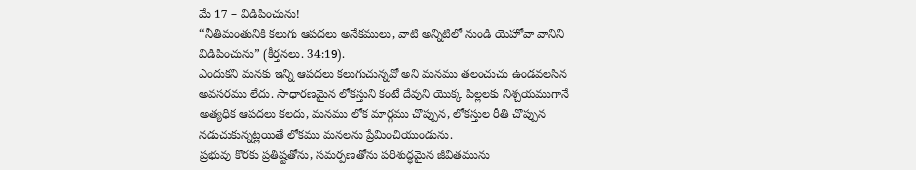మే 17 – విడిపించును!
“నీతిమంతునికి కలుగు ఆపదలు అనేకములు, వాటి అన్నిటిలో నుండి యెహోవా వానిని విడిపించును” (కీర్తనలు. 34:19).
ఎందుకని మనకు ఇన్ని ఆపదలు కలుగుచున్నవో అని మనము తలంచుచు ఉండవలసిన అవసరము లేదు. సాధారణమైన లోకస్తుని కంటే దేవుని యొక్క పిల్లలకు నిశ్చయముగానే అత్యధిక ఆపదలు కలదు, మనము లోక మార్గము చొప్పున, లోకస్తుల రీతి చొప్పున నడుచుకున్నట్లయితే లోకము మనలను ప్రేమించియుండును.
ప్రభువు కొరకు ప్రతిష్టతోను, సమర్పణతోను పరిశుద్ధమైన జీవితమును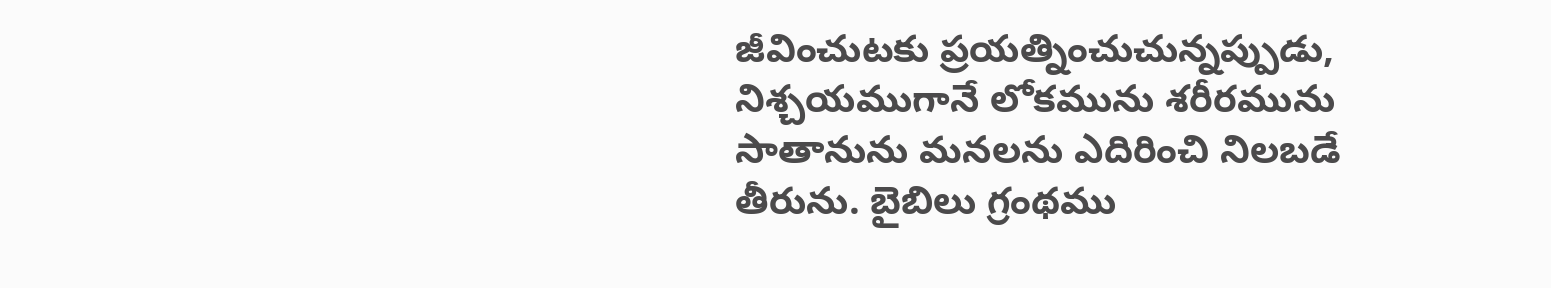జీవించుటకు ప్రయత్నించుచున్నప్పుడు, నిశ్చయముగానే లోకమును శరీరమును సాతానును మనలను ఎదిరించి నిలబడే తీరును. బైబిలు గ్రంథము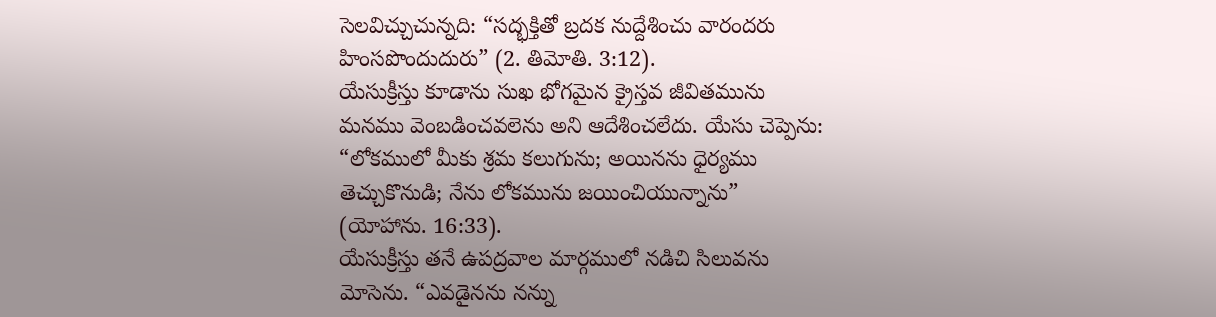సెలవిచ్చుచున్నది: “సద్భక్తితో బ్రదక నుద్దేశించు వారందరు హింసపొందుదురు” (2. తిమోతి. 3:12).
యేసుక్రీస్తు కూడాను సుఖ భోగమైన క్రైస్తవ జీవితమును మనము వెంబడించవలెను అని ఆదేశించలేదు. యేసు చెప్పెను: “లోకములో మీకు శ్రమ కలుగును; అయినను ధైర్యము తెచ్చుకొనుడి; నేను లోకమును జయించియున్నాను” (యోహాను. 16:33).
యేసుక్రీస్తు తనే ఉపద్రవాల మార్గములో నడిచి సిలువను మోసెను. “ఎవడైనను నన్ను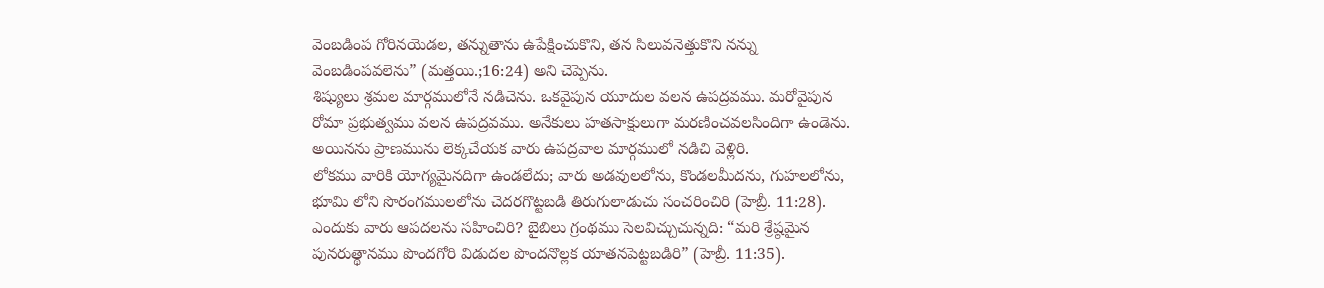వెంబడింప గోరినయెడల, తన్నుతాను ఉపేక్షించుకొని, తన సిలువనెత్తుకొని నన్ను వెంబడింపవలెను” (మత్తయి.;16:24) అని చెప్పెను.
శిష్యులు శ్రమల మార్గములోనే నడిచెను. ఒకవైపున యూదుల వలన ఉపద్రవము. మరోవైపున రోమా ప్రభుత్వము వలన ఉపద్రవము. అనేకులు హతసాక్షులుగా మరణించవలసిందిగా ఉండెను. అయినను ప్రాణమును లెక్కచేయక వారు ఉపద్రవాల మార్గములో నడిచి వెళ్లిరి.
లోకము వారికి యోగ్యమైనదిగా ఉండలేదు; వారు అడవులలోను, కొండలమీదను, గుహలలోను, భూమి లోని సొరంగములలోను చెదరగొట్టబడి తిరుగులాడుచు సంచరించిరి (హెబ్రీ. 11:28). ఎందుకు వారు ఆపదలను సహించిరి? బైబిలు గ్రంథము సెలవిచ్చుచున్నది: “మరి శ్రేష్ఠమైన పునరుత్థానము పొందగోరి విడుదల పొందనొల్లక యాతనపెట్టబడిరి” (హెబ్రీ. 11:35).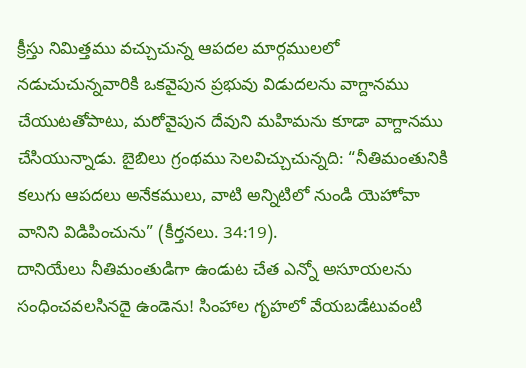క్రీస్తు నిమిత్తము వచ్చుచున్న ఆపదల మార్గములలో నడుచుచున్నవారికి ఒకవైపున ప్రభువు విడుదలను వాగ్దానము చేయుటతోపాటు, మరోవైపున దేవుని మహిమను కూడా వాగ్దానము చేసియున్నాడు. బైబిలు గ్రంథము సెలవిచ్చుచున్నది: “నీతిమంతునికి కలుగు ఆపదలు అనేకములు, వాటి అన్నిటిలో నుండి యెహోవా వానిని విడిపించును” (కీర్తనలు. 34:19).
దానియేలు నీతిమంతుడిగా ఉండుట చేత ఎన్నో అసూయలను సంధించవలసినదై ఉండెను! సింహాల గృహలో వేయబడేటువంటి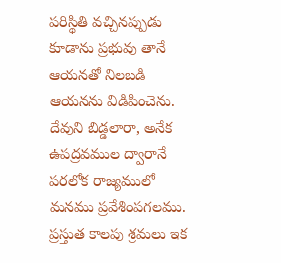పరిస్థితి వచ్చినప్పుడు కూడాను ప్రభువు తానే ఆయనతో నిలబడి ఆయనను విడిపించెను.
దేవుని బిడ్డలారా, అనేక ఉపద్రవముల ద్వారానే పరలోక రాజ్యములో మనము ప్రవేశింపగలము. ప్రస్తుత కాలపు శ్రమలు ఇక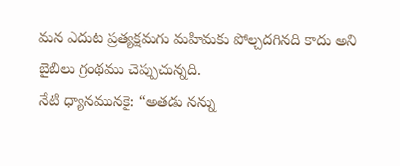మన ఎదుట ప్రత్యక్షమగు మహిమకు పోల్చదగినది కాదు అని బైబిలు గ్రంథము చెప్పుచున్నది.
నేటి ధ్యానమునకై: “అతడు నన్ను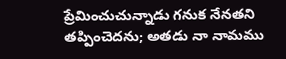ప్రేమించుచున్నాడు గనుక నేనతని తప్పించెదను; అతడు నా నామము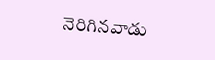నెరిగినవాడు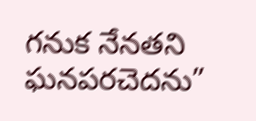గనుక నేనతని ఘనపరచెదను”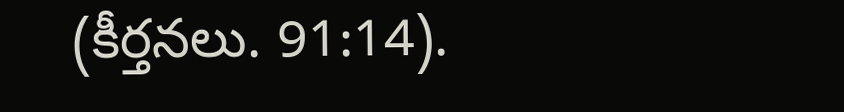(కీర్తనలు. 91:14).